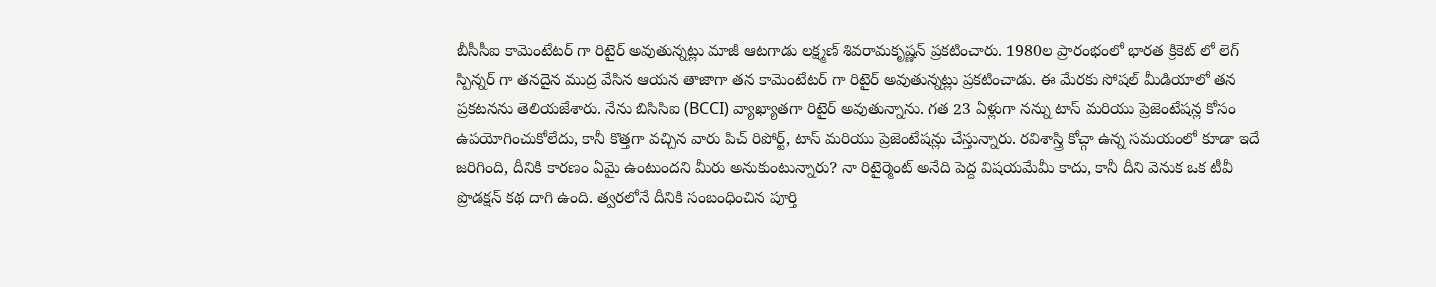బీసీసీఐ కామెంటేటర్ గా రిటైర్ అవుతున్నట్లు మాజీ ఆటగాడు లక్ష్మణ్ శివరామకృష్ణన్ ప్రకటించారు. 1980ల ప్రారంభంలో భారత క్రికెట్ లో లెగ్ స్పిన్నర్ గా తనదైన ముద్ర వేసిన ఆయన తాజాగా తన కామెంటేటర్ గా రిటైర్ అవుతున్నట్లు ప్రకటించాడు. ఈ మేరకు సోషల్ మీడియాలో తన ప్రకటనను తెలియజేశారు. నేను బిసిసిఐ (BCCI) వ్యాఖ్యాతగా రిటైర్ అవుతున్నాను. గత 23 ఏళ్లుగా నన్ను టాస్ మరియు ప్రెజెంటేషన్ల కోసం ఉపయోగించుకోలేదు, కానీ కొత్తగా వచ్చిన వారు పిచ్ రిపోర్ట్, టాస్ మరియు ప్రెజెంటేషన్లు చేస్తున్నారు. రవిశాస్త్రి కోచ్గా ఉన్న సమయంలో కూడా ఇదే జరిగింది, దీనికి కారణం ఏమై ఉంటుందని మీరు అనుకుంటున్నారు? నా రిటైర్మెంట్ అనేది పెద్ద విషయమేమీ కాదు, కానీ దీని వెనుక ఒక టీవీ ప్రొడక్షన్ కథ దాగి ఉంది. త్వరలోనే దీనికి సంబంధించిన పూర్తి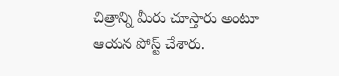చిత్రాన్ని మీరు చూస్తారు అంటూ ఆయన పోస్ట్ చేశారు.